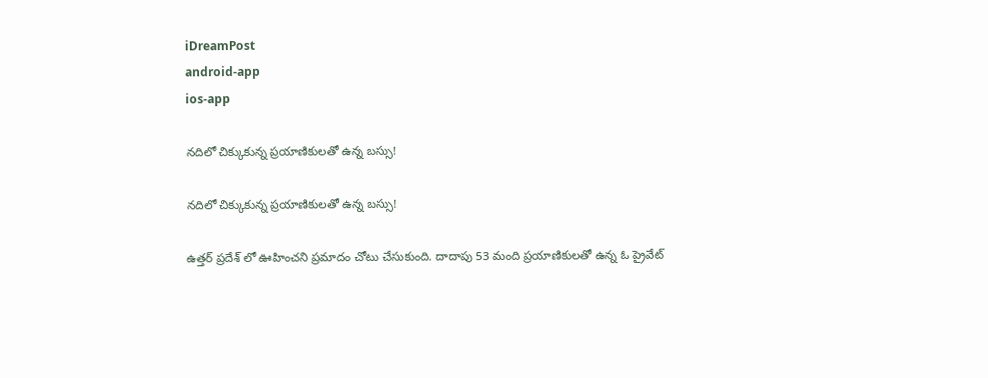iDreamPost
android-app
ios-app

నదిలో చిక్కుకున్న ప్రయాణికులతో ఉన్న బస్సు!

నదిలో చిక్కుకున్న ప్రయాణికులతో ఉన్న బస్సు!

ఉత్తర్ ప్రదేశ్ లో ఊహించని ప్రమాదం చోటు చేసుకుంది. దాదాపు 53 మంది ప్రయాణికులతో ఉన్న ఓ ప్రైవేట్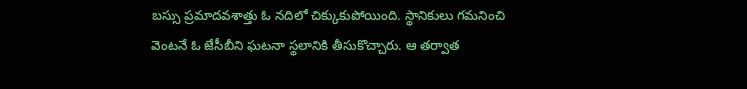బస్సు ప్రమాదవశాత్తు ఓ నదిలో చిక్కుకుపోయింది. స్థానికులు గమనించి వెంటనే ఓ జేసీబీని ఘటనా స్థలానికి తీసుకొచ్చారు. ఆ తర్వాత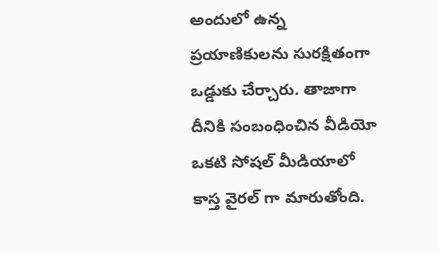అందులో ఉన్న ప్రయాణికులను సురక్షితంగా ఒడ్డుకు చేర్చారు. తాజాగా దీనికి సంబంధించిన వీడియో ఒకటి సోషల్ మీడియాలో కాస్త వైరల్ గా మారుతోంది.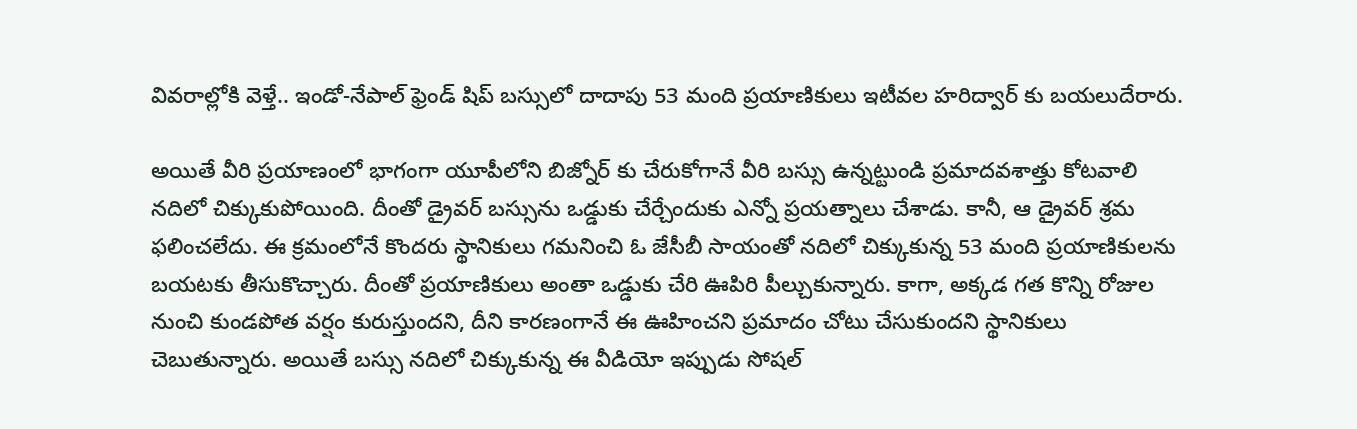వివరాల్లోకి వెళ్తే.. ఇండో-నేపాల్ ఫ్రెండ్ షిప్ బస్సులో దాదాపు 53 మంది ప్రయాణికులు ఇటీవల హరిద్వార్ కు బయలుదేరారు.

అయితే వీరి ప్రయాణంలో భాగంగా యూపీలోని బిజ్నోర్ కు చేరుకోగానే వీరి బస్సు ఉన్నట్టుండి ప్రమాదవశాత్తు కోటవాలి నదిలో చిక్కుకుపోయింది. దీంతో డ్రైవర్ బస్సును ఒడ్డుకు చేర్చేందుకు ఎన్నో ప్రయత్నాలు చేశాడు. కానీ, ఆ డ్రైవర్ శ్రమ ఫలించలేదు. ఈ క్రమంలోనే కొందరు స్థానికులు గమనించి ఓ జేసీబీ సాయంతో నదిలో చిక్కుకున్న 53 మంది ప్రయాణికులను బయటకు తీసుకొచ్చారు. దీంతో ప్రయాణికులు అంతా ఒడ్డుకు చేరి ఊపిరి పీల్చుకున్నారు. కాగా, అక్కడ గత కొన్ని రోజుల నుంచి కుండపోత వర్షం కురుస్తుందని, దీని కారణంగానే ఈ ఊహించని ప్రమాదం చోటు చేసుకుందని స్థానికులు చెబుతున్నారు. అయితే బస్సు నదిలో చిక్కుకున్న ఈ వీడియో ఇప్పుడు సోషల్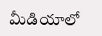మీడియాలో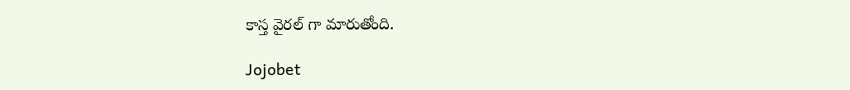కాస్త వైరల్ గా మారుతోంది.

Jojobet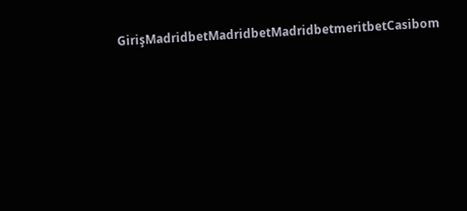GirişMadridbetMadridbetMadridbetmeritbetCasibom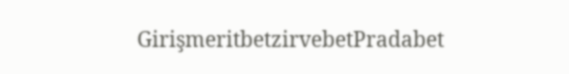GirişmeritbetzirvebetPradabet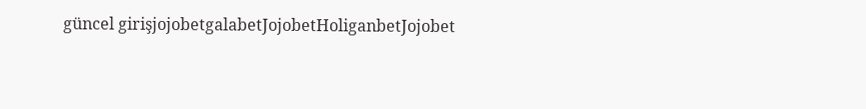güncel girişjojobetgalabetJojobetHoliganbetJojobet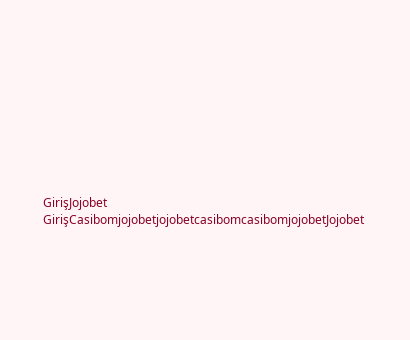GirişJojobet GirişCasibomjojobetjojobetcasibomcasibomjojobetJojobet